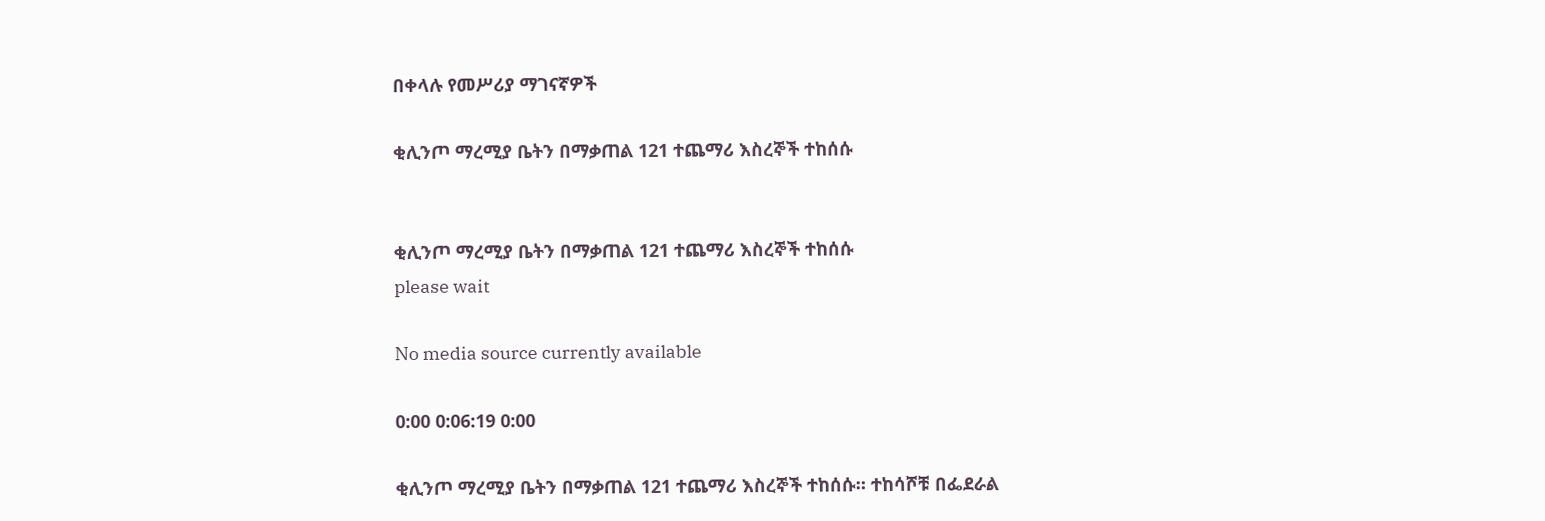በቀላሉ የመሥሪያ ማገናኛዎች

ቂሊንጦ ማረሚያ ቤትን በማቃጠል 121 ተጨማሪ እስረኞች ተከሰሱ


ቂሊንጦ ማረሚያ ቤትን በማቃጠል 121 ተጨማሪ እስረኞች ተከሰሱ
please wait

No media source currently available

0:00 0:06:19 0:00

ቂሊንጦ ማረሚያ ቤትን በማቃጠል 121 ተጨማሪ እስረኞች ተከሰሱ። ተከሳሾቹ በፌደራል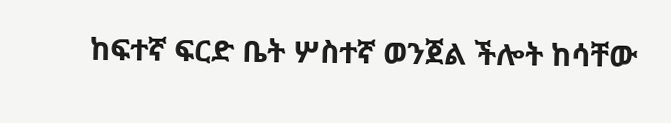ከፍተኛ ፍርድ ቤት ሦስተኛ ወንጀል ችሎት ከሳቸው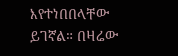እየተነበበላቸው ይገኛል። በዛሬው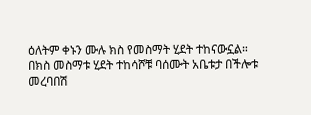ዕለትም ቀኑን ሙሉ ክስ የመስማት ሂደት ተከናውኗል። በክስ መስማቱ ሂደት ተከሳሾቹ ባሰሙት አቤቱታ በችሎቱ መረባበሽ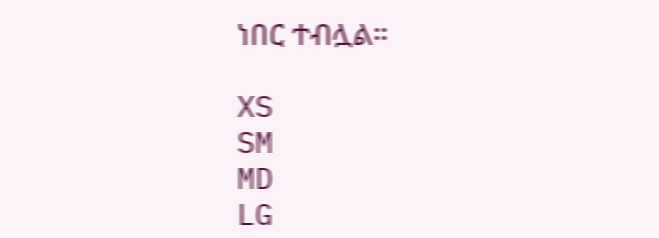ነበር ተብሏል።

XS
SM
MD
LG